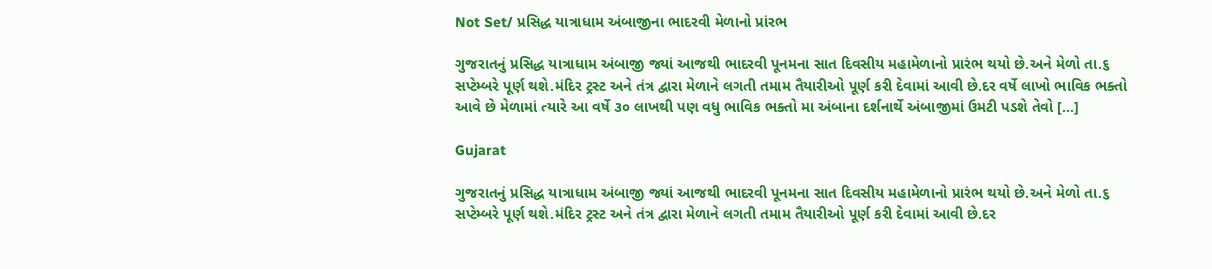Not Set/ પ્રસિદ્ધ યાત્રાધામ અંબાજીના ભાદરવી મેળાનો પ્રાંરભ

ગુજરાતનું પ્રસિદ્ધ યાત્રાધામ અંબાજી જ્યાં આજથી ભાદરવી પૂનમના સાત દિવસીય મહામેળાનો પ્રારંભ થયો છે.અને મેળો તા.૬ સપ્ટેમ્બરે પૂર્ણ થશે.મંદિર ટ્રસ્ટ અને તંત્ર દ્વારા મેળાને લગતી તમામ તૈયારીઓ પૂર્ણ કરી દેવામાં આવી છે.દર વર્ષે લાખો ભાવિક ભક્તો આવે છે મેળામાં ત્યારે આ વર્ષે ૩૦ લાખથી પણ વધુ ભાવિક ભક્તો મા અંબાના દર્શનાર્થે અંબાજીમાં ઉમટી પડશે તેવો […]

Gujarat

ગુજરાતનું પ્રસિદ્ધ યાત્રાધામ અંબાજી જ્યાં આજથી ભાદરવી પૂનમના સાત દિવસીય મહામેળાનો પ્રારંભ થયો છે.અને મેળો તા.૬ સપ્ટેમ્બરે પૂર્ણ થશે.મંદિર ટ્રસ્ટ અને તંત્ર દ્વારા મેળાને લગતી તમામ તૈયારીઓ પૂર્ણ કરી દેવામાં આવી છે.દર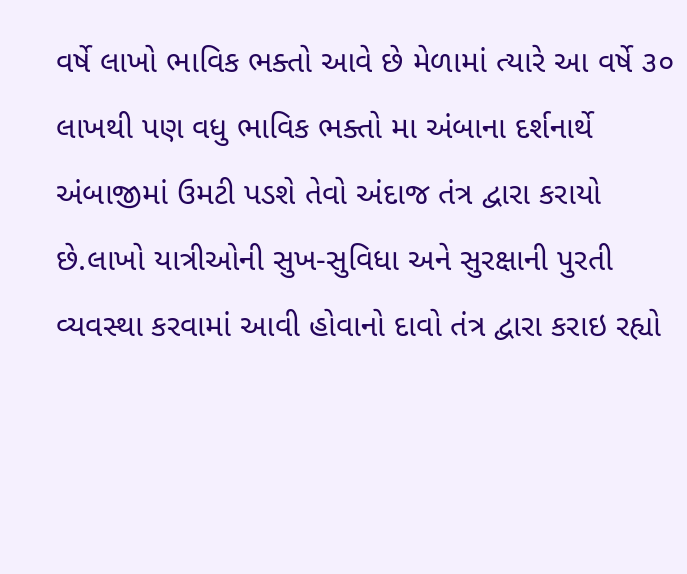વર્ષે લાખો ભાવિક ભક્તો આવે છે મેળામાં ત્યારે આ વર્ષે ૩૦ લાખથી પણ વધુ ભાવિક ભક્તો મા અંબાના દર્શનાર્થે અંબાજીમાં ઉમટી પડશે તેવો અંદાજ તંત્ર દ્વારા કરાયો છે.લાખો યાત્રીઓની સુખ-સુવિધા અને સુરક્ષાની પુરતી વ્યવસ્થા કરવામાં આવી હોવાનો દાવો તંત્ર દ્વારા કરાઇ રહ્યો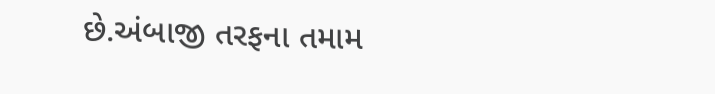છે.અંબાજી તરફના તમામ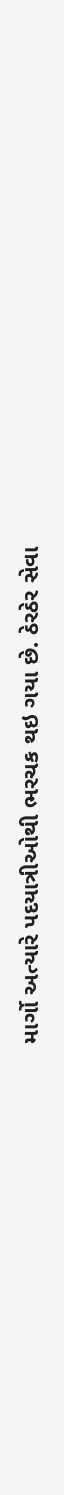માર્ગો અત્યારે પદયાત્રીઓથી ભરચક થઇ ગયા છે. ઠેરઠેર સેવા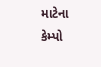માટેના કેમ્પો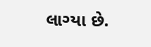લાગ્યા છે.